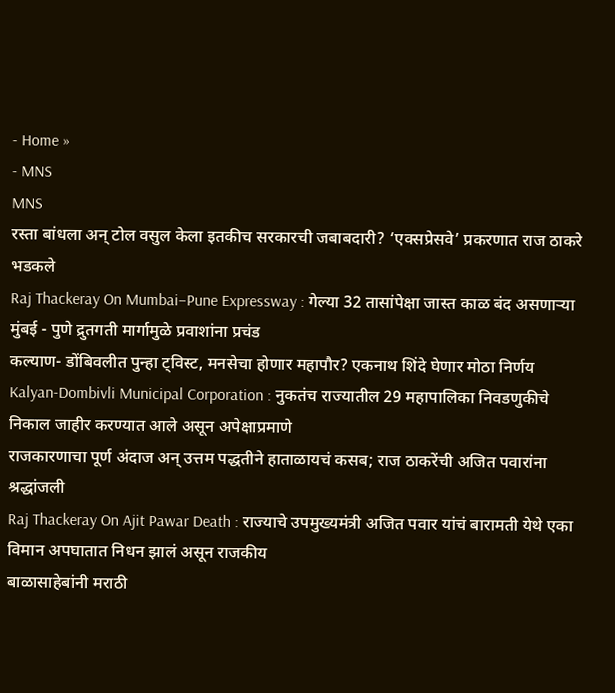- Home »
- MNS
MNS
रस्ता बांधला अन् टोल वसुल केला इतकीच सरकारची जबाबदारी? ‘एक्सप्रेसवे’ प्रकरणात राज ठाकरे भडकले
Raj Thackeray On Mumbai–Pune Expressway : गेल्या 32 तासांपेक्षा जास्त काळ बंद असणाऱ्या मुंबई - पुणे द्रुतगती मार्गामुळे प्रवाशांना प्रचंड
कल्याण- डोंबिवलीत पुन्हा ट्विस्ट, मनसेचा होणार महापौर? एकनाथ शिंदे घेणार मोठा निर्णय
Kalyan-Dombivli Municipal Corporation : नुकतंच राज्यातील 29 महापालिका निवडणुकीचे निकाल जाहीर करण्यात आले असून अपेक्षाप्रमाणे
राजकारणाचा पूर्ण अंदाज अन् उत्तम पद्धतीने हाताळायचं कसब; राज ठाकरेंची अजित पवारांना श्रद्धांजली
Raj Thackeray On Ajit Pawar Death : राज्याचे उपमुख्यमंत्री अजित पवार यांचं बारामती येथे एका विमान अपघातात निधन झालं असून राजकीय
बाळासाहेबांनी मराठी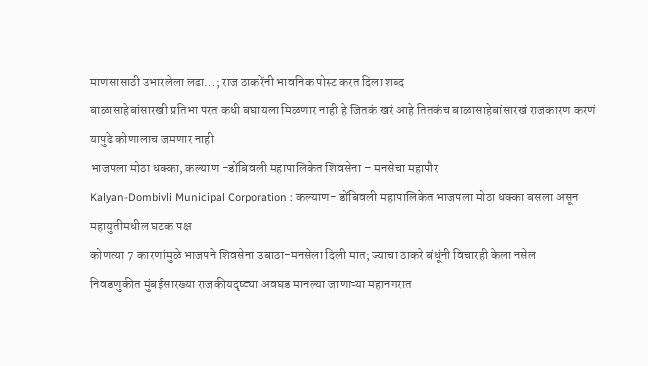माणसासाठी उभारलेला लढा…; राज ठाकरेंनी भावनिक पोस्ट करत दिला शब्द
बाळासाहेबांसारखी प्रतिभा परत कधी बघायला मिळणार नाही हे जितकं खरं आहे तितकंच बाळासाहेबांसारखं राजकारण करणं यापुढे कोणालाच जमणार नाही
भाजपला मोठा धक्का, कल्याण -डोंबिवली महापालिकेत शिवसेना – मनसेचा महापौर
Kalyan-Dombivli Municipal Corporation : कल्याण- डोंबिवली महापालिकेत भाजपला मोठा धक्का बसला असून महायुतीमधील घटक पक्ष
कोणत्या 7 कारणांमुळे भाजपने शिवसेना उबाठा-मनसेला दिली मात; ज्याचा ठाकरे बंधूंनी विचारही केला नसेल
निवडणुकीत मुंबईसारख्या राजकीयदृष्ट्या अवघड मानल्या जाणाऱ्या महानगरात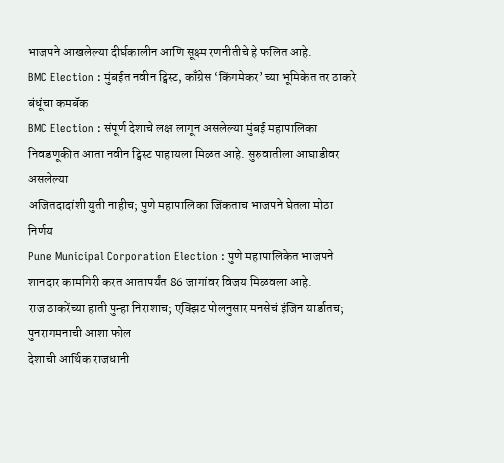भाजपने आखलेल्या दीर्घकालीन आणि सूक्ष्म रणनीतीचे हे फलित आहे.
BMC Election : मुंबईत नवीन ट्विस्ट, काँग्रेस ‘किंगमेकर’ च्या भूमिकेत तर ठाकरे बंधूंचा कमबॅक
BMC Election : संपूर्ण देशाचे लक्ष लागून असलेल्या मुंबई महापालिका निवडणूकीत आता नवीन ट्विस्ट पाहायला मिळत आहे. सुरुवातीला आघाडीवर असलेल्या
अजितदादांशी युती नाहीच; पुणे महापालिका जिंकताच भाजपने घेतला मोठा निर्णय
Pune Municipal Corporation Election : पुणे महापालिकेत भाजपने शानदार कामगिरी करत आतापर्यंत 86 जागांवर विजय मिळवला आहे.
राज ठाकरेंच्या हाती पुन्हा निराशाच; एक्झिट पोलनुसार मनसेचं इंजिन यार्डातच; पुनरागमनाची आशा फोल
देशाची आर्थिक राजधानी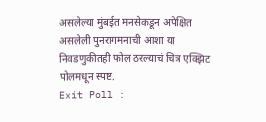असलेल्या मुंबईत मनसेकडून अपेक्षित असलेली पुनरागमनाची आशा या निवडणुकीतही फोल ठरल्याचं चित्र एक्झिट पोलमधून स्पष्ट.
Exit Poll :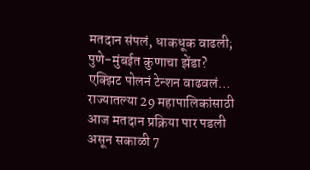मतदान संपलं, धाकधूक वाढली; पुणे-मुंबईत कुणाचा झेंडा? एक्झिट पोलनं टेन्शन वाढवलं…
राज्यातल्या 29 महापालिकांसाठी आज मतदान प्रक्रिया पार पडली असून सकाळी 7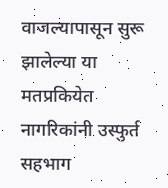वाजल्यापासून सुरू झालेल्या या मतप्रकियेत नागरिकांनी उस्फुर्त सहभाग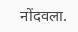नोंदवला.